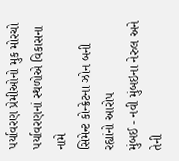પર્યાવરણ પ્રેમીઓનો મુક મોરચો
પર્યાવરણનાં સ્થળોએ વિકાસના નામે
સિમેન્ટ કોન્ક્રેટના ઝોન બની રહ્યાંનો આરોપ
મુંબઈ - નવી મુંબઇના નેરુલ અને તેની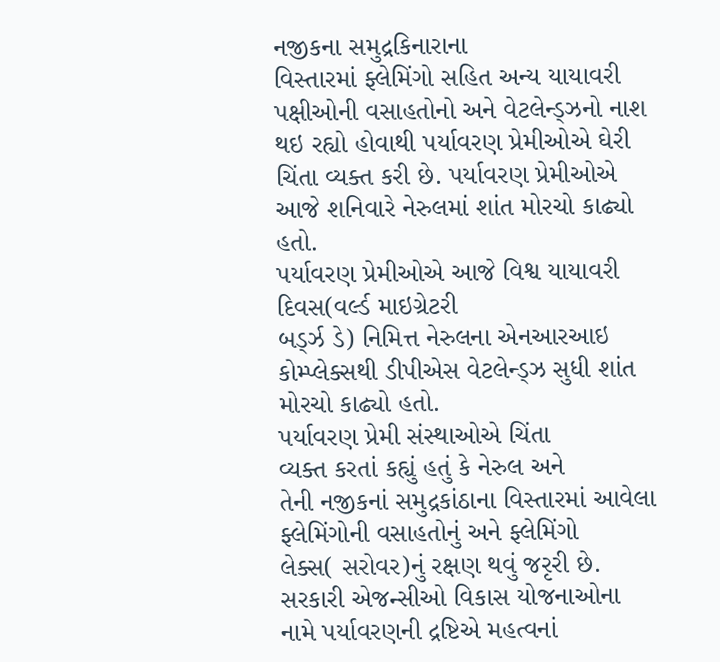નજીકના સમુદ્રકિનારાના
વિસ્તારમાં ફ્લેમિંગો સહિત અન્ય યાયાવરી પક્ષીઓની વસાહતોનો અને વેટલેન્ડ્ઝનો નાશ
થઇ રહ્યો હોવાથી પર્યાવરણ પ્રેમીઓએ ઘેરી ચિંતા વ્યક્ત કરી છે. પર્યાવરણ પ્રેમીઓએ
આજે શનિવારે નેરુલમાં શાંત મોરચો કાઢ્યો હતો.
પર્યાવરણ પ્રેમીઓએ આજે વિશ્વ યાયાવરી દિવસ(વર્લ્ડ માઇગ્રેટરી
બર્ડ્ઝ ડે) નિમિત્ત નેરુલના એનઆરઆઇ કોમ્પ્લેક્સથી ડીપીએસ વેટલેન્ડ્ઝ સુધી શાંત મોરચો કાઢ્યો હતો.
પર્યાવરણ પ્રેમી સંસ્થાઓએ ચિંતા
વ્યક્ત કરતાં કહ્યું હતું કે નેરુલ અને
તેની નજીકનાં સમુદ્રકાંઠાના વિસ્તારમાં આવેલા ફ્લેમિંગોની વસાહતોનું અને ફ્લેમિંગો
લેક્સ( સરોવર)નું રક્ષણ થવું જરૃરી છે.
સરકારી એજન્સીઓ વિકાસ યોજનાઓના
નામે પર્યાવરણની દ્રષ્ટિએ મહત્વનાં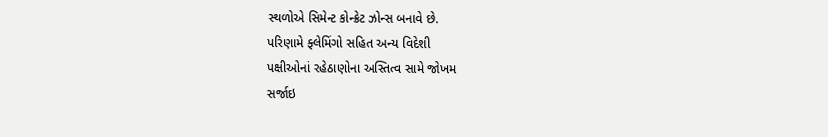સ્થળોએ સિમેન્ટ કોન્ક્રેટ ઝોન્સ બનાવે છે.
પરિણામે ફ્લેમિંગો સહિત અન્ય વિદેશી
પક્ષીઓનાં રહેઠાણોના અસ્તિત્વ સામે જોખમ
સર્જાઇ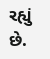રહ્યું છે.